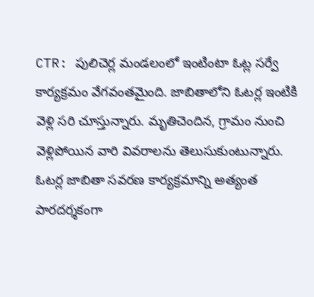CTR: పులిచెర్ల మండలంలో ఇంటింటా ఓట్ల సర్వే కార్యక్రమం వేగవంతమైంది. జాబితాలోని ఓటర్ల ఇంటికి వెళ్లి సరి చూస్తున్నారు. మృతిచెందిన, గ్రామం నుంచి వెళ్లిపోయిన వారి వివరాలను తెలుసుకుంటున్నారు. ఓటర్ల జాబితా సవరణ కార్యక్రమాన్ని అత్యంత పారదర్శకంగా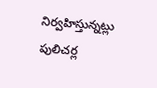నిర్వహిస్తున్నట్లు పులిచర్ల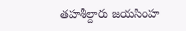తహశీల్దారు జయసింహ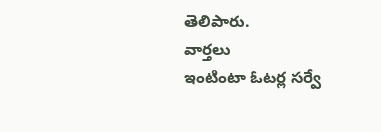తెలిపారు.
వార్తలు
ఇంటింటా ఓటర్ల సర్వే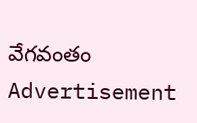వేగవంతం
Advertisement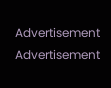Advertisement
Advertisement